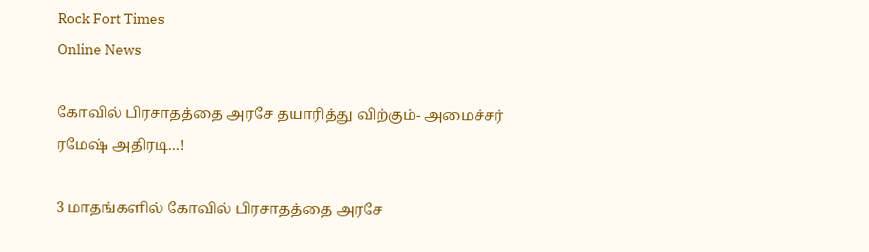Rock Fort Times
Online News

கோவில் பிரசாதத்தை அரசே தயாரித்து விற்கும்- அமைச்சர் ரமேஷ் அதிரடி…!

3 மாதங்களில் கோவில் பிரசாதத்தை அரசே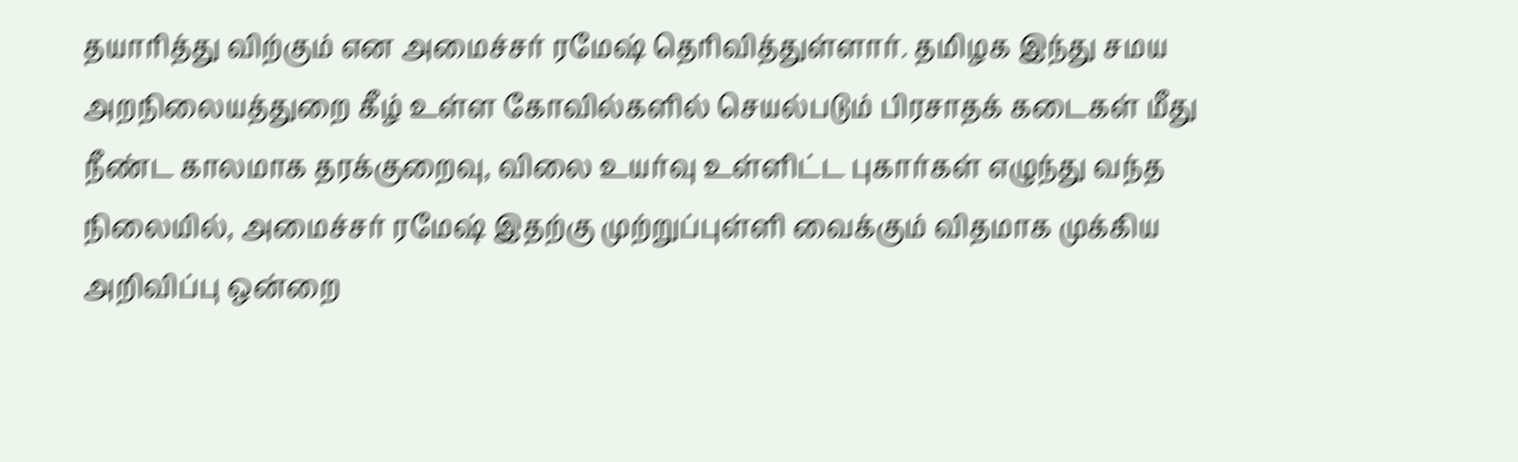தயாரித்து விற்கும் என அமைச்சர் ரமேஷ் தெரிவித்துள்ளார். தமிழக இந்து சமய அறநிலையத்துறை கீழ் உள்ள கோவில்களில் செயல்படும் பிரசாதக் கடைகள் மீது நீண்ட காலமாக தரக்குறைவு, விலை உயர்வு உள்ளிட்ட புகார்கள் எழுந்து வந்த நிலையில், அமைச்சர் ரமேஷ் இதற்கு முற்றுப்புள்ளி வைக்கும் விதமாக முக்கிய அறிவிப்பு ஒன்றை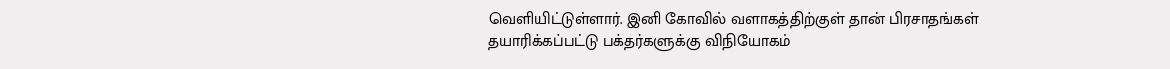வெளியிட்டுள்ளார். இனி கோவில் வளாகத்திற்குள் தான் பிரசாதங்கள் தயாரிக்கப்பட்டு பக்தர்களுக்கு விநியோகம்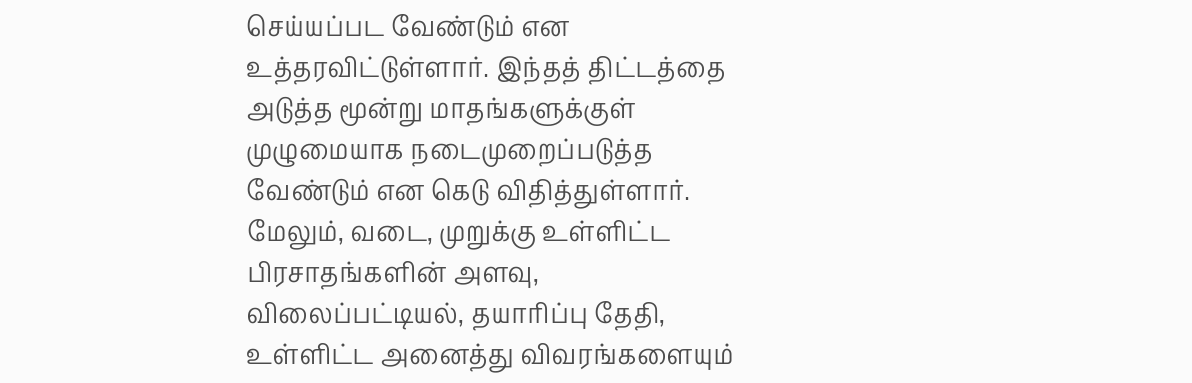செய்யப்பட வேண்டும் என உத்தரவிட்டுள்ளார். இந்தத் திட்டத்தை அடுத்த மூன்று மாதங்களுக்குள் முழுமையாக நடைமுறைப்படுத்த வேண்டும் என கெடு விதித்துள்ளார். மேலும், வடை, முறுக்கு உள்ளிட்ட பிரசாதங்களின் அளவு, விலைப்பட்டியல், தயாரிப்பு தேதி,  உள்ளிட்ட அனைத்து விவரங்களையும்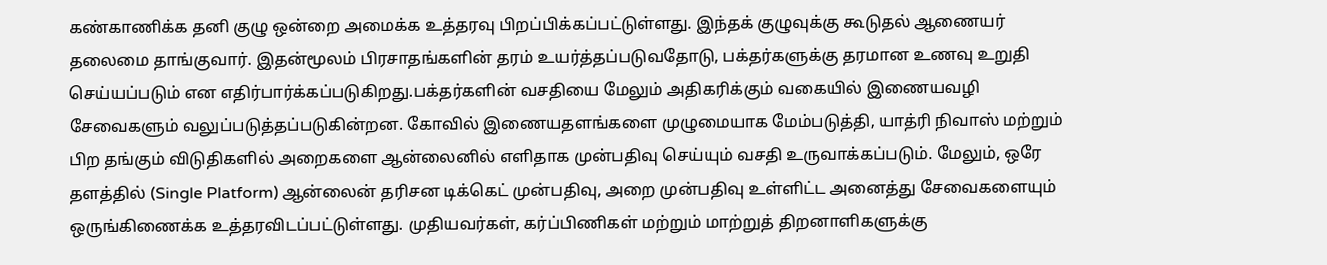கண்காணிக்க தனி குழு ஒன்றை அமைக்க உத்தரவு பிறப்பிக்கப்பட்டுள்ளது. இந்தக் குழுவுக்கு கூடுதல் ஆணையர் தலைமை தாங்குவார். இதன்மூலம் பிரசாதங்களின் தரம் உயர்த்தப்படுவதோடு, பக்தர்களுக்கு தரமான உணவு உறுதி செய்யப்படும் என எதிர்பார்க்கப்படுகிறது.பக்தர்களின் வசதியை மேலும் அதிகரிக்கும் வகையில் இணையவழி சேவைகளும் வலுப்படுத்தப்படுகின்றன. கோவில் இணையதளங்களை முழுமையாக மேம்படுத்தி, யாத்ரி நிவாஸ் மற்றும் பிற தங்கும் விடுதிகளில் அறைகளை ஆன்லைனில் எளிதாக முன்பதிவு செய்யும் வசதி உருவாக்கப்படும். மேலும், ஒரே தளத்தில் (Single Platform) ஆன்லைன் தரிசன டிக்கெட் முன்பதிவு, அறை முன்பதிவு உள்ளிட்ட அனைத்து சேவைகளையும் ஒருங்கிணைக்க உத்தரவிடப்பட்டுள்ளது. முதியவர்கள், கர்ப்பிணிகள் மற்றும் மாற்றுத் திறனாளிகளுக்கு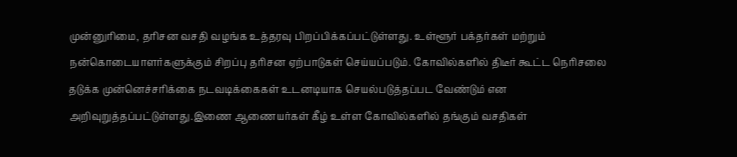முன்னுரிமை, தரிசன வசதி வழங்க உத்தரவு பிறப்பிக்கப்பட்டுள்ளது. உள்ளூர் பக்தர்கள் மற்றும் நன்கொடையாளர்களுக்கும் சிறப்பு தரிசன ஏற்பாடுகள் செய்யப்படும். கோவில்களில் திடீர் கூட்ட நெரிசலை தடுக்க முன்னெச்சரிக்கை நடவடிக்கைகள் உடனடியாக செயல்படுத்தப்பட வேண்டும் என அறிவுறுத்தப்பட்டுள்ளது.இணை ஆணையர்கள் கீழ் உள்ள கோவில்களில் தங்கும் வசதிகள்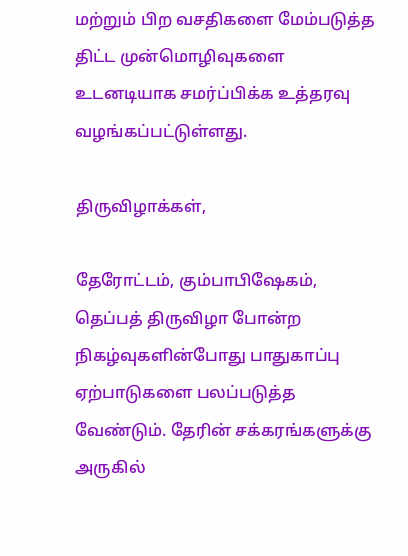மற்றும் பிற வசதிகளை மேம்படுத்த திட்ட முன்மொழிவுகளை உடனடியாக சமர்ப்பிக்க உத்தரவு வழங்கப்பட்டுள்ளது.

திருவிழாக்கள்,

தேரோட்டம், கும்பாபிஷேகம், தெப்பத் திருவிழா போன்ற நிகழ்வுகளின்போது பாதுகாப்பு ஏற்பாடுகளை பலப்படுத்த வேண்டும். தேரின் சக்கரங்களுக்கு அருகில்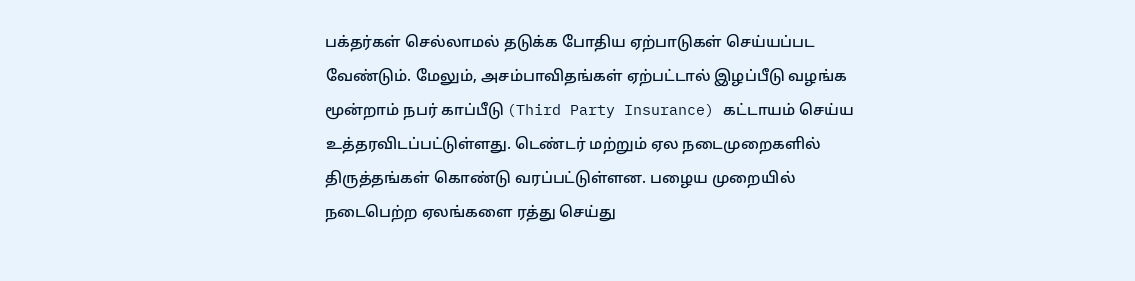பக்தர்கள் செல்லாமல் தடுக்க போதிய ஏற்பாடுகள் செய்யப்பட வேண்டும். மேலும், அசம்பாவிதங்கள் ஏற்பட்டால் இழப்பீடு வழங்க மூன்றாம் நபர் காப்பீடு (Third Party Insurance) கட்டாயம் செய்ய உத்தரவிடப்பட்டுள்ளது. டெண்டர் மற்றும் ஏல நடைமுறைகளில் திருத்தங்கள் கொண்டு வரப்பட்டுள்ளன. பழைய முறையில் நடைபெற்ற ஏலங்களை ரத்து செய்து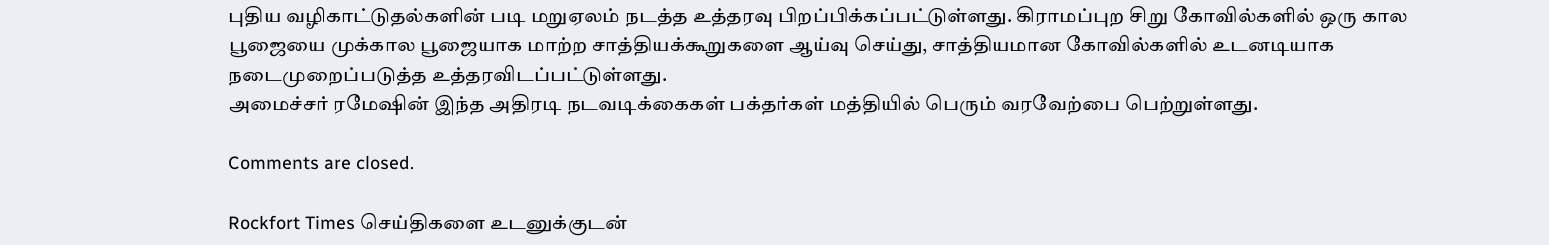புதிய வழிகாட்டுதல்களின் படி மறுஏலம் நடத்த உத்தரவு பிறப்பிக்கப்பட்டுள்ளது. கிராமப்புற சிறு கோவில்களில் ஒரு கால பூஜையை முக்கால பூஜையாக மாற்ற சாத்தியக்கூறுகளை ஆய்வு செய்து, சாத்தியமான கோவில்களில் உடனடியாக நடைமுறைப்படுத்த உத்தரவிடப்பட்டுள்ளது.
அமைச்சர் ரமேஷின் இந்த அதிரடி நடவடிக்கைகள் பக்தர்கள் மத்தியில் பெரும் வரவேற்பை பெற்றுள்ளது.

Comments are closed.

Rockfort Times செய்திகளை உடனுக்குடன்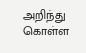அறிந்து கொள்ள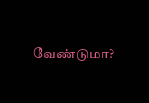வேண்டுமா?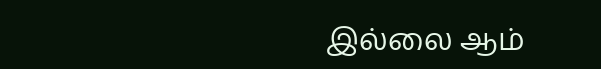இல்லை ஆம்